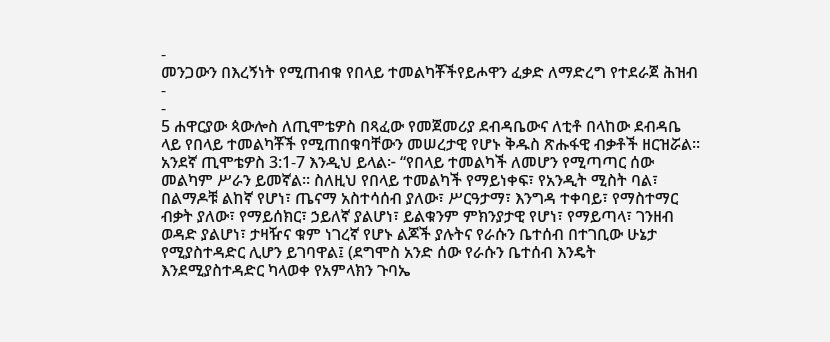-
መንጋውን በእረኝነት የሚጠብቁ የበላይ ተመልካቾችየይሖዋን ፈቃድ ለማድረግ የተደራጀ ሕዝብ
-
-
5 ሐዋርያው ጳውሎስ ለጢሞቴዎስ በጻፈው የመጀመሪያ ደብዳቤውና ለቲቶ በላከው ደብዳቤ ላይ የበላይ ተመልካቾች የሚጠበቁባቸውን መሠረታዊ የሆኑ ቅዱስ ጽሑፋዊ ብቃቶች ዘርዝሯል። አንደኛ ጢሞቴዎስ 3:1-7 እንዲህ ይላል፦ “የበላይ ተመልካች ለመሆን የሚጣጣር ሰው መልካም ሥራን ይመኛል። ስለዚህ የበላይ ተመልካች የማይነቀፍ፣ የአንዲት ሚስት ባል፣ በልማዶቹ ልከኛ የሆነ፣ ጤናማ አስተሳሰብ ያለው፣ ሥርዓታማ፣ እንግዳ ተቀባይ፣ የማስተማር ብቃት ያለው፣ የማይሰክር፣ ኃይለኛ ያልሆነ፣ ይልቁንም ምክንያታዊ የሆነ፣ የማይጣላ፣ ገንዘብ ወዳድ ያልሆነ፣ ታዛዥና ቁም ነገረኛ የሆኑ ልጆች ያሉትና የራሱን ቤተሰብ በተገቢው ሁኔታ የሚያስተዳድር ሊሆን ይገባዋል፤ (ደግሞስ አንድ ሰው የራሱን ቤተሰብ እንዴት እንደሚያስተዳድር ካላወቀ የአምላክን ጉባኤ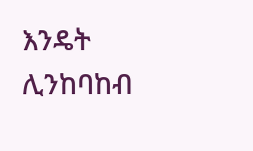እንዴት ሊንከባከብ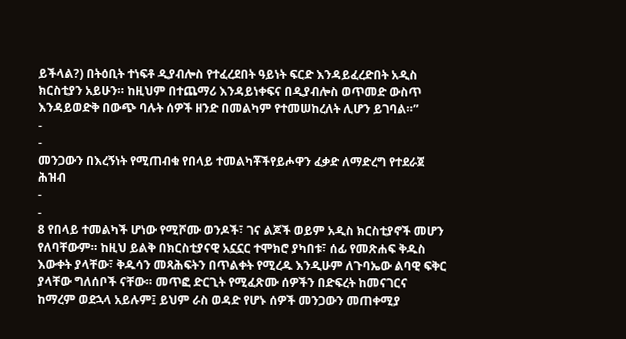ይችላል?) በትዕቢት ተነፍቶ ዲያብሎስ የተፈረደበት ዓይነት ፍርድ እንዳይፈረድበት አዲስ ክርስቲያን አይሁን። ከዚህም በተጨማሪ እንዳይነቀፍና በዲያብሎስ ወጥመድ ውስጥ እንዳይወድቅ በውጭ ባሉት ሰዎች ዘንድ በመልካም የተመሠከረለት ሊሆን ይገባል።”
-
-
መንጋውን በእረኝነት የሚጠብቁ የበላይ ተመልካቾችየይሖዋን ፈቃድ ለማድረግ የተደራጀ ሕዝብ
-
-
8 የበላይ ተመልካች ሆነው የሚሾሙ ወንዶች፣ ገና ልጆች ወይም አዲስ ክርስቲያኖች መሆን የለባቸውም። ከዚህ ይልቅ በክርስቲያናዊ አኗኗር ተሞክሮ ያካበቱ፣ ሰፊ የመጽሐፍ ቅዱስ እውቀት ያላቸው፣ ቅዱሳን መጻሕፍትን በጥልቀት የሚረዱ እንዲሁም ለጉባኤው ልባዊ ፍቅር ያላቸው ግለሰቦች ናቸው። መጥፎ ድርጊት የሚፈጽሙ ሰዎችን በድፍረት ከመናገርና ከማረም ወደኋላ አይሉም፤ ይህም ራስ ወዳድ የሆኑ ሰዎች መንጋውን መጠቀሚያ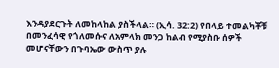እንዳያደርጉት ለመከላከል ያስችላል። (ኢሳ. 32:2) የበላይ ተመልካቾቹ በመንፈሳዊ የጎለመሱና ለአምላክ መንጋ ከልብ የሚያስቡ ሰዎች መሆናቸውን በጉባኤው ውስጥ ያሉ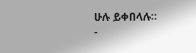ሁሉ ይቀበላሉ።
-